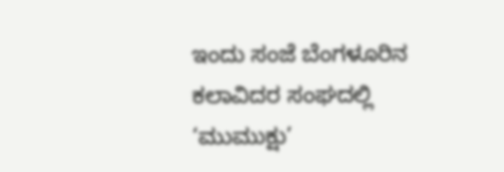ಇಂದು ಸಂಜೆ ಬೆಂಗಳೂರಿನ ಕಲಾವಿದರ ಸಂಘದಲ್ಲಿ ‘ಮುಮುಕ್ಷು’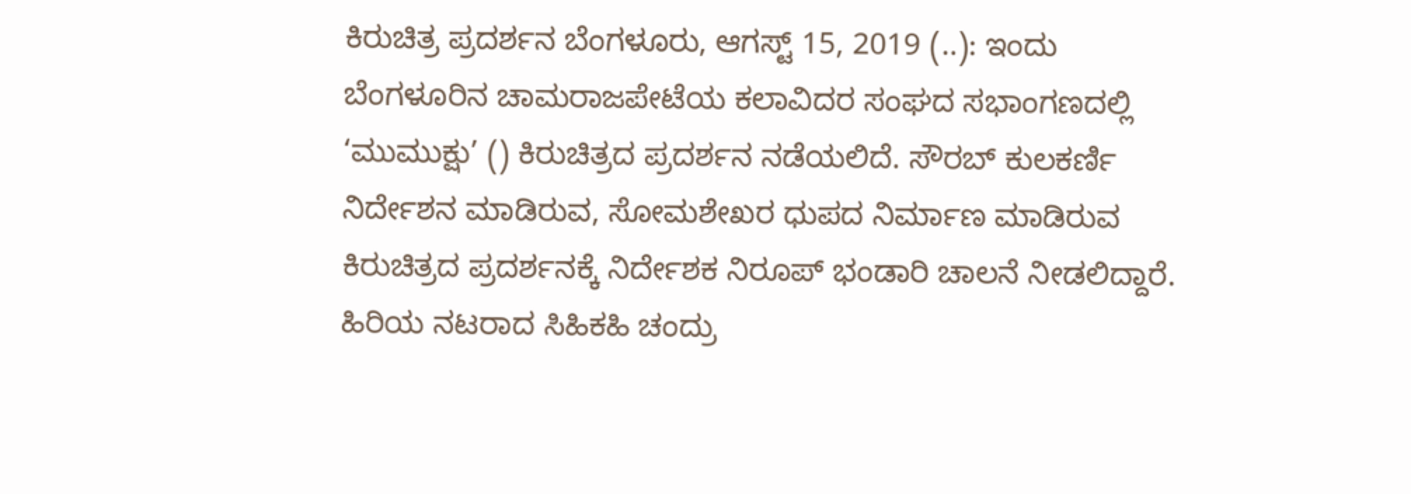ಕಿರುಚಿತ್ರ ಪ್ರದರ್ಶನ ಬೆಂಗಳೂರು, ಆಗಸ್ಟ್ 15, 2019 (..): ಇಂದು ಬೆಂಗಳೂರಿನ ಚಾಮರಾಜಪೇಟೆಯ ಕಲಾವಿದರ ಸಂಘದ ಸಭಾಂಗಣದಲ್ಲಿ ‘ಮುಮುಕ್ಷು’ () ಕಿರುಚಿತ್ರದ ಪ್ರದರ್ಶನ ನಡೆಯಲಿದೆ. ಸೌರಬ್ ಕುಲಕರ್ಣಿ ನಿರ್ದೇಶನ ಮಾಡಿರುವ, ಸೋಮಶೇಖರ ಧುಪದ ನಿರ್ಮಾಣ ಮಾಡಿರುವ ಕಿರುಚಿತ್ರದ ಪ್ರದರ್ಶನಕ್ಕೆ ನಿರ್ದೇಶಕ ನಿರೂಪ್ ಭಂಡಾರಿ ಚಾಲನೆ ನೀಡಲಿದ್ದಾರೆ. ಹಿರಿಯ ನಟರಾದ ಸಿಹಿಕಹಿ ಚಂದ್ರು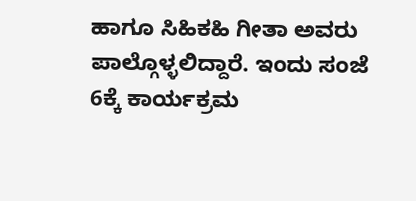ಹಾಗೂ ಸಿಹಿಕಹಿ ಗೀತಾ ಅವರು ಪಾಲ್ಗೊಳ್ಳಲಿದ್ದಾರೆ. ಇಂದು ಸಂಜೆ 6ಕ್ಕೆ ಕಾರ್ಯಕ್ರಮ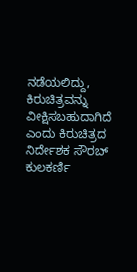ನಡೆಯಲಿದ್ದು, ಕಿರುಚಿತ್ರವನ್ನು ವೀಕ್ಷಿಸಬಹುದಾಗಿದೆ ಎಂದು ಕಿರುಚಿತ್ರದ ನಿರ್ದೇಶಕ ಸೌರಬ್ ಕುಲಕರ್ಣಿ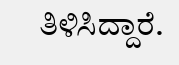ತಿಳಿಸಿದ್ದಾರೆ.